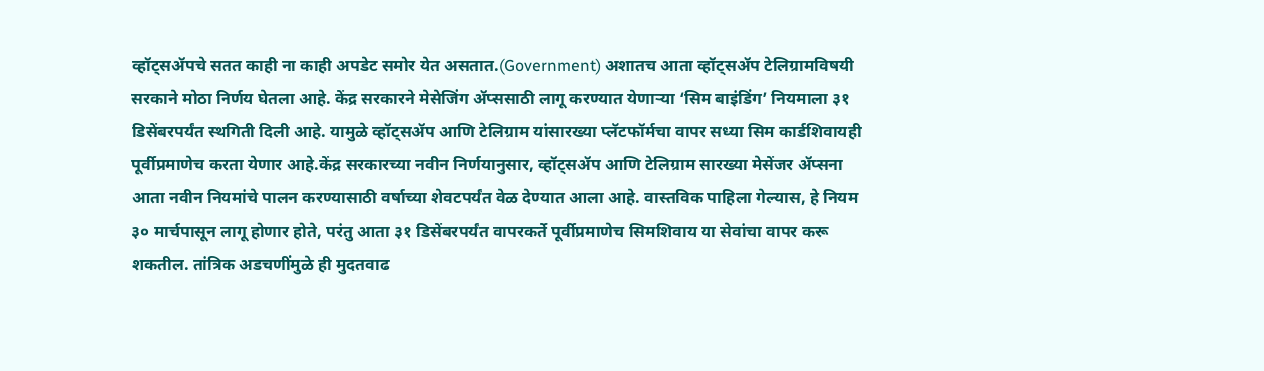व्हॉट्सॲपचे सतत काही ना काही अपडेट समोर येत असतात.(Government) अशातच आता व्हॉट्सॲप टेलिग्रामविषयी सरकाने मोठा निर्णय घेतला आहे. केंद्र सरकारने मेसेजिंग ॲप्ससाठी लागू करण्यात येणाऱ्या ‘सिम बाइंडिंग’ नियमाला ३१ डिसेंबरपर्यंत स्थगिती दिली आहे. यामुळे व्हॉट्सॲप आणि टेलिग्राम यांसारख्या प्लॅटफॉर्मचा वापर सध्या सिम कार्डशिवायही पूर्वीप्रमाणेच करता येणार आहे.केंद्र सरकारच्या नवीन निर्णयानुसार, व्हॉट्सॲप आणि टेलिग्राम सारख्या मेसेंजर ॲप्सना आता नवीन नियमांचे पालन करण्यासाठी वर्षाच्या शेवटपर्यंत वेळ देण्यात आला आहे. वास्तविक पाहिला गेल्यास, हे नियम ३० मार्चपासून लागू होणार होते, परंतु आता ३१ डिसेंबरपर्यंत वापरकर्ते पूर्वीप्रमाणेच सिमशिवाय या सेवांचा वापर करू शकतील. तांत्रिक अडचणींमुळे ही मुदतवाढ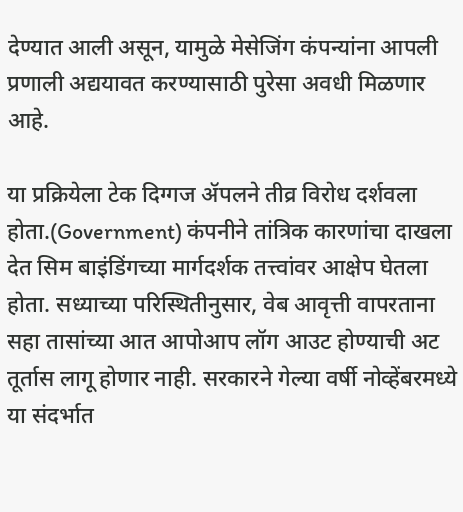देण्यात आली असून, यामुळे मेसेजिंग कंपन्यांना आपली प्रणाली अद्ययावत करण्यासाठी पुरेसा अवधी मिळणार आहे.

या प्रक्रियेला टेक दिग्गज ॲपलने तीव्र विरोध दर्शवला होता.(Government) कंपनीने तांत्रिक कारणांचा दाखला देत सिम बाइंडिंगच्या मार्गदर्शक तत्त्वांवर आक्षेप घेतला होता. सध्याच्या परिस्थितीनुसार, वेब आवृत्ती वापरताना सहा तासांच्या आत आपोआप लॉग आउट होण्याची अट तूर्तास लागू होणार नाही. सरकारने गेल्या वर्षी नोव्हेंबरमध्ये या संदर्भात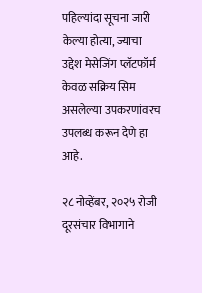पहिल्यांदा सूचना जारी केल्या होत्या, ज्याचा उद्देश मेसेजिंग प्लॅटफॉर्म केवळ सक्रिय सिम असलेल्या उपकरणांवरच उपलब्ध करून देणे हा आहे.

२८ नोव्हेंबर, २०२५ रोजी दूरसंचार विभागाने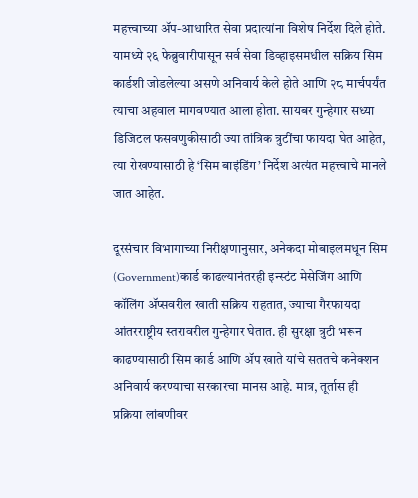महत्त्वाच्या ॲप-आधारित सेवा प्रदात्यांना विशेष निर्देश दिले होते. यामध्ये २६ फेब्रुवारीपासून सर्व सेवा डिव्हाइसमधील सक्रिय सिम कार्डशी जोडलेल्या असणे अनिवार्य केले होते आणि २८ मार्चपर्यंत त्याचा अहवाल मागवण्यात आला होता. सायबर गुन्हेगार सध्या डिजिटल फसवणुकीसाठी ज्या तांत्रिक त्रुटींचा फायदा घेत आहेत, त्या रोखण्यासाठी हे ‘सिम बाइंडिंग’ निर्देश अत्यंत महत्त्वाचे मानले जात आहेत.

दूरसंचार विभागाच्या निरीक्षणानुसार, अनेकदा मोबाइलमधून सिम (Government)कार्ड काढल्यानंतरही इन्स्टंट मेसेजिंग आणि कॉलिंग ॲप्सवरील खाती सक्रिय राहतात, ज्याचा गैरफायदा आंतरराष्ट्रीय स्तरावरील गुन्हेगार घेतात. ही सुरक्षा त्रुटी भरून काढण्यासाठी सिम कार्ड आणि ॲप खाते यांचे सततचे कनेक्शन अनिवार्य करण्याचा सरकारचा मानस आहे. मात्र, तूर्तास ही प्रक्रिया लांबणीवर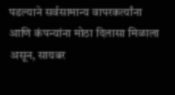पडल्याने सर्वसामान्य वापरकर्त्यांना आणि कंपन्यांना मोठा दिलासा मिळाला असून, सायबर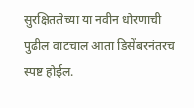सुरक्षिततेच्या या नवीन धोरणाची पुढील वाटचाल आता डिसेंबरनंतरच स्पष्ट होईल.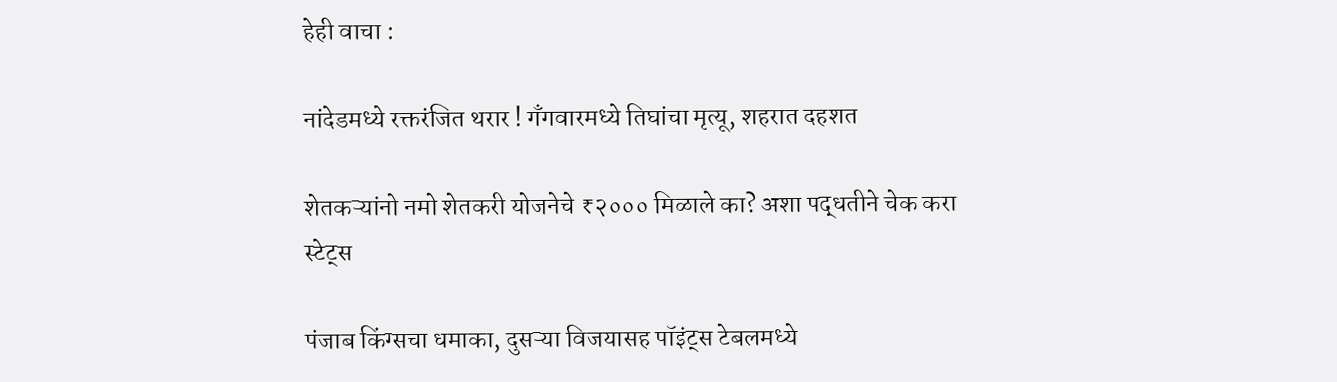हेही वाचा :

नांदेडमध्ये रक्तरंजित थरार ! गँगवारमध्ये तिघांचा मृत्यू, शहरात दहशत

शेतकऱ्यांनो नमो शेतकरी योजनेचे ₹२००० मिळाले का? अशा पद्धतीने चेक करा स्टेट्स

पंजाब किंग्सचा धमाका, दुसऱ्या विजयासह पॉइंट्स टेबलमध्ये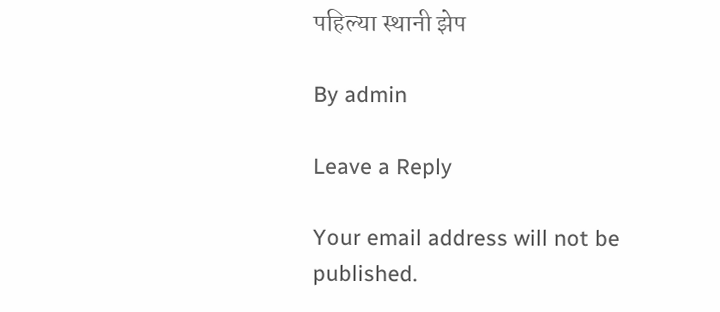पहिल्या स्थानी झेप

By admin

Leave a Reply

Your email address will not be published.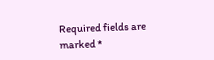Required fields are marked *